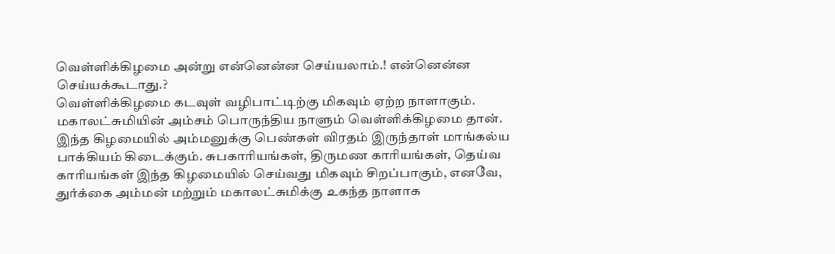வெள்ளிக்கிழமை அன்று என்னென்ன செய்யலாம்.! என்னென்ன செய்யக்கூடாது.?
வெள்ளிக்கிழமை கடவுள் வழிபாட்டிற்கு மிகவும் ஏற்ற நாளாகும். மகாலட்சுமியின் அம்சம் பொருந்திய நாளும் வெள்ளிக்கிழமை தான். இந்த கிழமையில் அம்மனுக்கு பெண்கள் விரதம் இருந்தாள் மாங்கல்ய பாக்கியம் கிடைக்கும். சுபகாரியங்கள், திருமண காரியங்கள், தெய்வ காரியங்கள் இந்த கிழமையில் செய்வது மிகவும் சிறப்பாகும், எனவே, துர்க்கை அம்மன் மற்றும் மகாலட்சுமிக்கு உகந்த நாளாக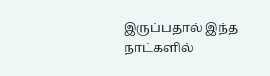இருப்பதால் இந்த நாட்களில்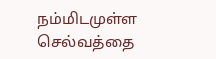நம்மிடமுள்ள செல்வத்தை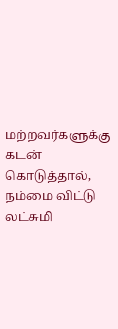மற்றவர்களுக்கு கடன் கொடுத்தால், நம்மை விட்டு லட்சுமி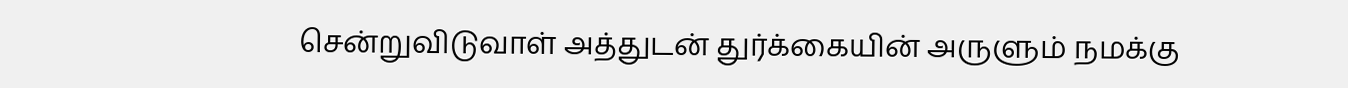சென்றுவிடுவாள் அத்துடன் துர்க்கையின் அருளும் நமக்கு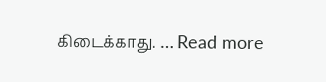கிடைக்காது. … Read more